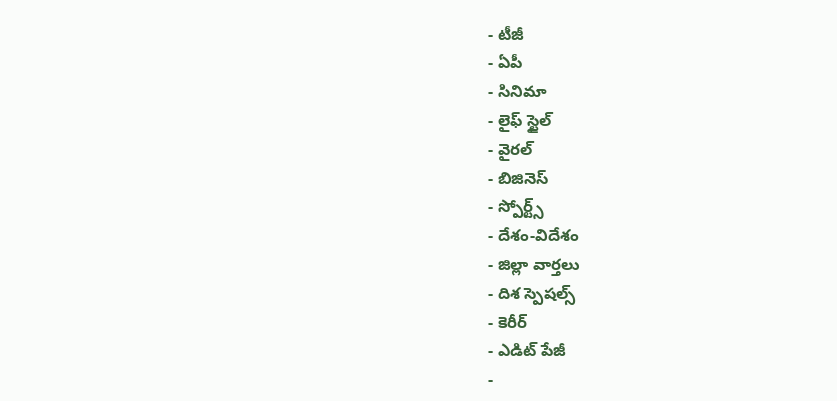- టీజీ
- ఏపీ
- సినిమా
- లైఫ్ స్టైల్
- వైరల్
- బిజినెస్
- స్పోర్ట్స్
- దేశం-విదేశం
- జిల్లా వార్తలు
- దిశ స్పెషల్స్
- కెరీర్
- ఎడిట్ పేజీ
-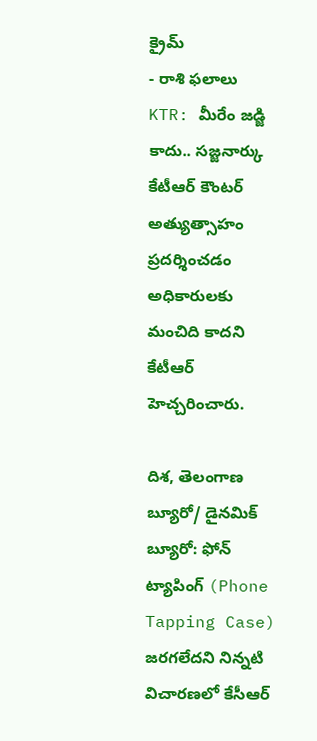క్రైమ్
- రాశి ఫలాలు
KTR: మీరేం జడ్జి కాదు.. సజ్జనార్కు కేటీఆర్ కౌంటర్
అత్యుత్సాహం ప్రదర్శించడం అధికారులకు మంచిది కాదని కేటీఆర్ హెచ్చరించారు.

దిశ, తెలంగాణ బ్యూరో/ డైనమిక్ బ్యూరో: ఫోన్ ట్యాపింగ్ (Phone Tapping Case) జరగలేదని నిన్నటి విచారణలో కేసీఆర్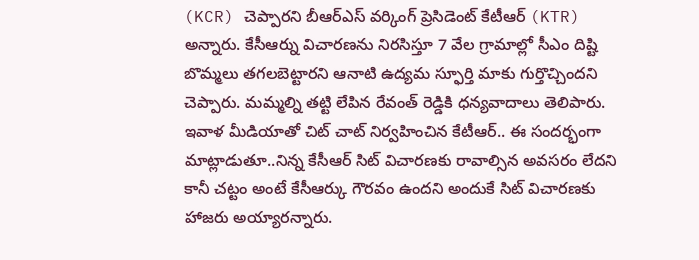(KCR) చెప్పారని బీఆర్ఎస్ వర్కింగ్ ప్రెసిడెంట్ కేటీఆర్ (KTR) అన్నారు. కేసీఆర్ను విచారణను నిరసిస్తూ 7 వేల గ్రామాల్లో సీఎం దిష్టి బొమ్మలు తగలబెట్టారని ఆనాటి ఉద్యమ స్ఫూర్తి మాకు గుర్తొచ్చిందని చెప్పారు. మమ్మల్ని తట్టి లేపిన రేవంత్ రెడ్డికి ధన్యవాదాలు తెలిపారు. ఇవాళ మీడియాతో చిట్ చాట్ నిర్వహించిన కేటీఆర్.. ఈ సందర్భంగా మాట్లాడుతూ..నిన్న కేసీఆర్ సిట్ విచారణకు రావాల్సిన అవసరం లేదని కానీ చట్టం అంటే కేసీఆర్కు గౌరవం ఉందని అందుకే సిట్ విచారణకు హాజరు అయ్యారన్నారు.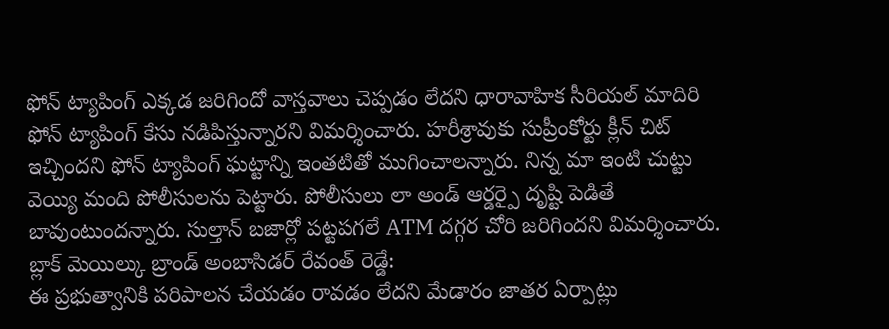ఫోన్ ట్యాపింగ్ ఎక్కడ జరిగిందో వాస్తవాలు చెప్పడం లేదని ధారావాహిక సీరియల్ మాదిరి ఫోన్ ట్యాపింగ్ కేసు నడిపిస్తున్నారని విమర్శించారు. హరీశ్రావుకు సుప్రీంకోర్టు క్లీన్ చిట్ ఇచ్చిందని ఫోన్ ట్యాపింగ్ ఘట్టాన్ని ఇంతటితో ముగించాలన్నారు. నిన్న మా ఇంటి చుట్టు వెయ్యి మంది పోలీసులను పెట్టారు. పోలీసులు లా అండ్ ఆర్డర్పై దృష్టి పెడితే బావుంటుందన్నారు. సుల్తాన్ బజార్లో పట్టపగలే ATM దగ్గర చోరి జరిగిందని విమర్శించారు.
బ్లాక్ మెయిల్కు బ్రాండ్ అంబాసిడర్ రేవంత్ రెడ్డే:
ఈ ప్రభుత్వానికి పరిపాలన చేయడం రావడం లేదని మేడారం జాతర ఏర్పాట్లు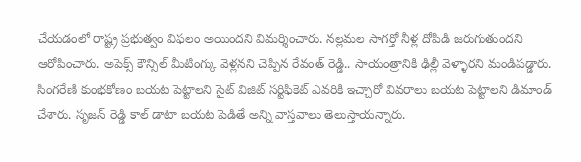చేయడంలో రాష్ట్ర ప్రభుత్వం విఫలం అయిందని విమర్శించారు. నల్లమల సాగర్తో నీళ్ల దోపిడి జరుగుతుందని ఆరోపించారు. అపెక్స్ కౌన్సిల్ మీటింగ్కు వెళ్లనని చెప్పిన రేవంత్ రెడ్డి.. సాయంత్రానికి ఢిల్లీ వెళ్ళారని మండిపడ్డారు. సింగరేణి కుంభకోణం బయట పెట్టాలని సైట్ విజిట్ సర్టిఫికెట్ ఎవరికి ఇచ్చారో వివరాలు బయట పెట్టాలని డిమాండ్ చేశారు. సృజన్ రెడ్డి కాల్ డాటా బయట పెడితే అన్ని వాస్తవాలు తెలుస్తాయన్నారు.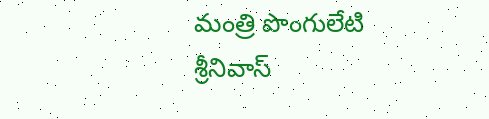మంత్రి పొంగులేటి శ్రీనివాస్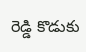రెడ్డి కొడుకు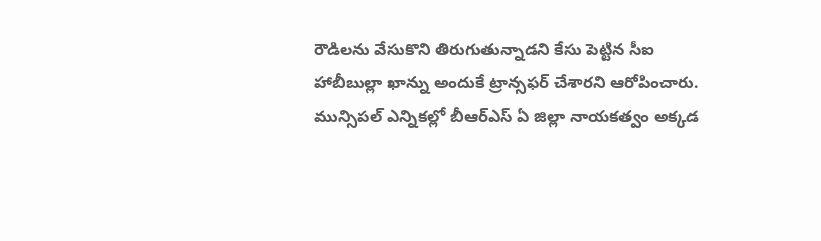రౌడిలను వేసుకొని తిరుగుతున్నాడని కేసు పెట్టిన సీఐ హాబీబుల్లా ఖాన్ను అందుకే ట్రాన్సఫర్ చేశారని ఆరోపించారు. మున్సిపల్ ఎన్నికల్లో బీఆర్ఎస్ ఏ జిల్లా నాయకత్వం అక్కడ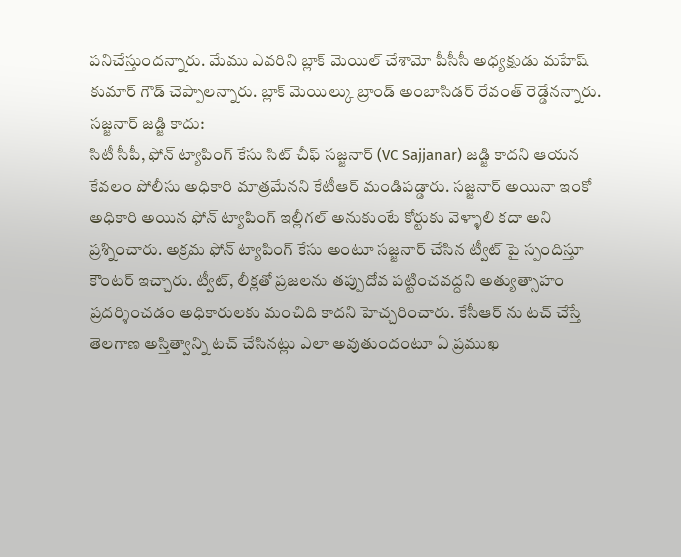పనిచేస్తుందన్నారు. మేము ఎవరిని బ్లాక్ మెయిల్ చేశామో పీసీసీ అధ్యక్షుడు మహేష్ కుమార్ గౌడ్ చెప్పాలన్నారు. బ్లాక్ మెయిల్కు బ్రాండ్ అంబాసిడర్ రేవంత్ రెడ్డేనన్నారు.
సజ్జనార్ జడ్జి కాదు:
సిటీ సీపీ, ఫోన్ ట్యాపింగ్ కేసు సిట్ చీఫ్ సజ్జనార్ (VC Sajjanar) జడ్జి కాదని ఆయన కేవలం పోలీసు అధికారి మాత్రమేనని కేటీఆర్ మండిపడ్డారు. సజ్జనార్ అయినా ఇంకో అధికారి అయిన ఫోన్ ట్యాపింగ్ ఇల్లీగల్ అనుకుంటే కోర్టుకు వెళ్ళాలి కదా అని ప్రశ్నించారు. అక్రమ ఫోన్ ట్యాపింగ్ కేసు అంటూ సజ్జనార్ చేసిన ట్వీట్ పై స్పందిస్తూ కౌంటర్ ఇచ్చారు. ట్వీట్, లీక్లతో ప్రజలను తప్పుదోవ పట్టించవద్దని అత్యుత్సాహం ప్రదర్శించడం అధికారులకు మంచిది కాదని హెచ్చరించారు. కేసీఆర్ ను టచ్ చేస్తే తెలగాణ అస్తిత్వాన్ని టచ్ చేసినట్లు ఎలా అవుతుందంటూ ఏ ప్రముఖ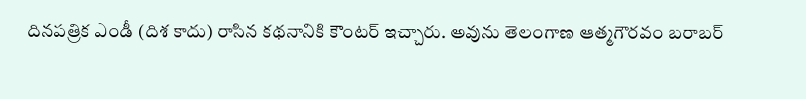దినపత్రిక ఎండీ (దిశ కాదు) రాసిన కథనానికి కౌంటర్ ఇచ్చారు. అవును తెలంగాణ ఆత్మగౌరవం బరాబర్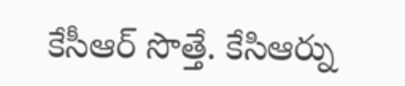కేసీఆర్ సొత్తే. కేసిఆర్ను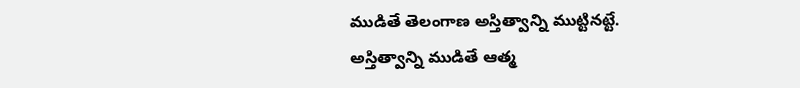ముడితే తెలంగాణ అస్తిత్వాన్ని ముట్టినట్టే. అస్తిత్వాన్ని ముడితే ఆత్మ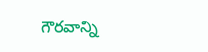గౌరవాన్ని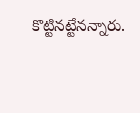కొట్టినట్టేనన్నారు.